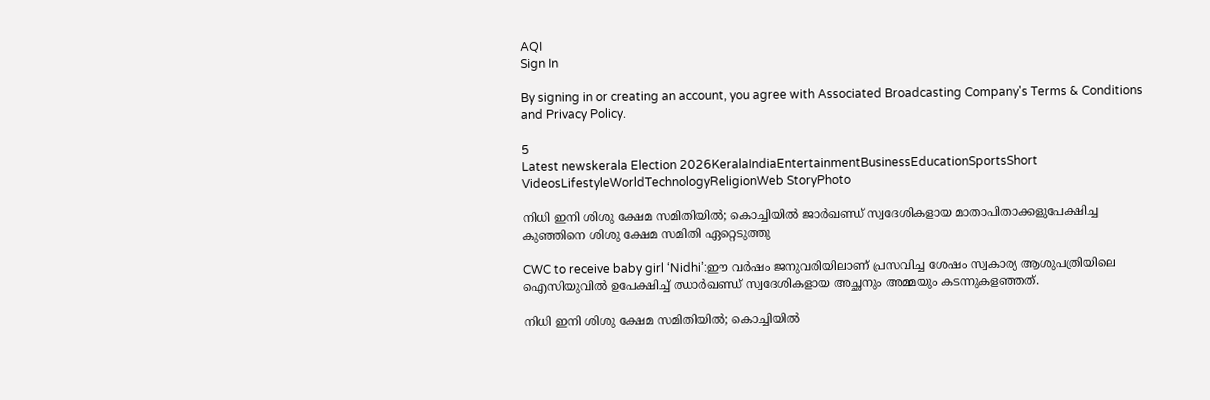AQI
Sign In

By signing in or creating an account, you agree with Associated Broadcasting Company's Terms & Conditions and Privacy Policy.

5
Latest newskerala Election 2026KeralaIndiaEntertainmentBusinessEducationSportsShort VideosLifestyleWorldTechnologyReligionWeb StoryPhoto

നിധി ഇനി ശിശു ക്ഷേമ സമിതിയിൽ; കൊച്ചിയില്‍ ജാര്‍ഖണ്ഡ് സ്വദേശികളായ മാതാപിതാക്കളുപേക്ഷിച്ച കുഞ്ഞിനെ ശിശു ക്ഷേമ സമിതി ഏറ്റെടുത്തു

CWC to receive baby girl ‘Nidhi’:ഈ വർഷം ജനുവരിയിലാണ് പ്രസവിച്ച ശേഷം സ്വകാര്യ ആശുപത്രിയിലെ ഐസിയുവില്‍ ഉപേക്ഷിച്ച് ഝാര്‍ഖണ്ഡ് സ്വദേശികളായ അച്ഛനും അമ്മയും കടന്നുകളഞ്ഞത്.

നിധി ഇനി ശിശു ക്ഷേമ സമിതിയിൽ; കൊച്ചിയില്‍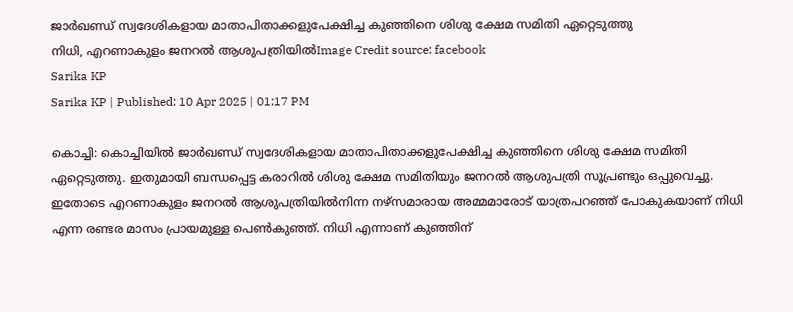ജാര്‍ഖണ്ഡ് സ്വദേശികളായ മാതാപിതാക്കളുപേക്ഷിച്ച കുഞ്ഞിനെ ശിശു ക്ഷേമ സമിതി ഏറ്റെടുത്തു
നിധി, എറണാകുളം ജനറൽ ആശുപത്രിയിൽImage Credit source: facebook
Sarika KP
Sarika KP | Published: 10 Apr 2025 | 01:17 PM

കൊച്ചി: കൊച്ചിയിൽ ജാര്‍ഖണ്ഡ് സ്വദേശികളായ മാതാപിതാക്കളുപേക്ഷിച്ച കുഞ്ഞിനെ ശിശു ക്ഷേമ സമിതി ഏറ്റെടുത്തു. ഇതുമായി ബന്ധപ്പെട്ട കരാറിൽ ശിശു ക്ഷേമ സമിതിയും ജനറൽ ആശുപത്രി സൂപ്രണ്ടും ഒപ്പുവെച്ചു. ഇതോടെ എറണാകുളം ജനറൽ ആശുപത്രിയില്‍നിന്ന നഴ്സമാരായ അമ്മമാരോട് യാത്രപറഞ്ഞ് പോകുകയാണ് നിധി എന്ന രണ്ടര മാസം പ്രായമുള്ള പെൺകുഞ്ഞ്. നിധി എന്നാണ് കുഞ്ഞിന്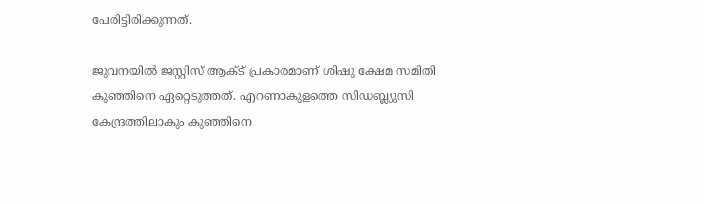പേരിട്ടിരിക്കുന്നത്.

ജുവനയിൽ ജസ്റ്റിസ് ആക്ട് പ്രകാരമാണ് ശിഷു ക്ഷേമ സമിതി കുഞ്ഞിനെ ഏറ്റെടുത്തത്. എറണാകുളത്തെ സിഡബ്ല്യുസി കേന്ദ്രത്തിലാകും കുഞ്ഞിനെ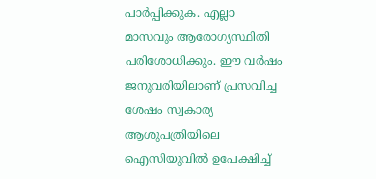പാർപ്പിക്കുക. എല്ലാ മാസവും ആരോഗ്യസ്ഥിതി പരിശോധിക്കും. ഈ വർഷം ജനുവരിയിലാണ് പ്രസവിച്ച ശേഷം സ്വകാര്യ ആശുപത്രിയിലെ ഐസിയുവില്‍ ഉപേക്ഷിച്ച്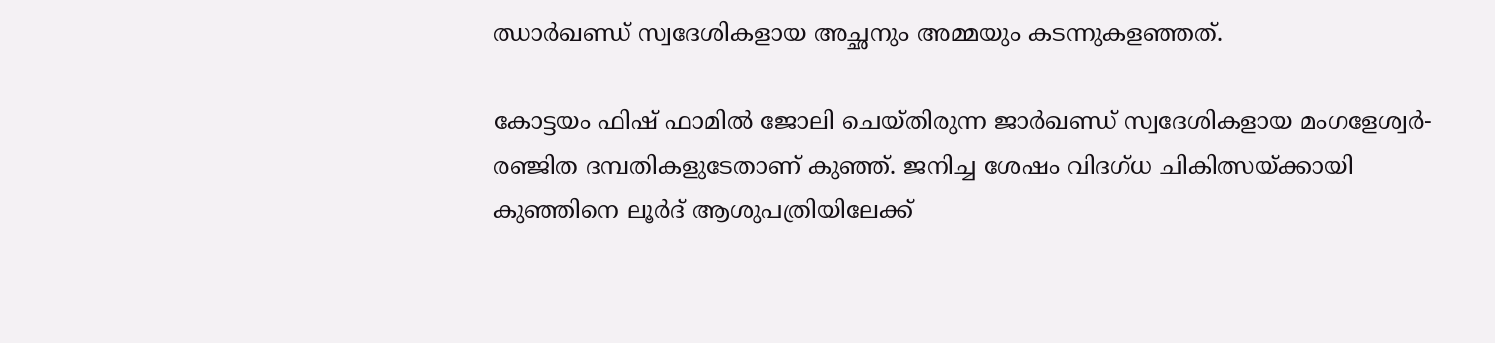ഝാര്‍ഖണ്ഡ് സ്വദേശികളായ അച്ഛനും അമ്മയും കടന്നുകളഞ്ഞത്.

കോട്ടയം ഫിഷ് ഫാമിൽ ജോലി ചെയ്തിരുന്ന ജാർഖണ്ഡ് സ്വദേശികളായ മംഗളേശ്വർ-രഞ്ജിത ദമ്പതികളുടേതാണ് കുഞ്ഞ്. ജനിച്ച ശേഷം വിദഗ്ധ ചികിത്സയ്ക്കായി കുഞ്ഞിനെ ലൂർദ് ആശുപത്രിയിലേക്ക്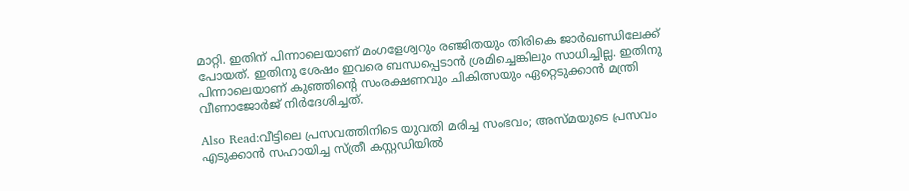മാറ്റി. ഇതിന് പിന്നാലെയാണ് മംഗളേശ്വറും രഞ്ജിതയും തിരികെ ജാർഖണ്ഡിലേക്ക് പോയത്. ഇതിനു ശേഷം ഇവരെ ബന്ധപ്പെടാൻ ശ്രമിച്ചെങ്കിലും സാധിച്ചില്ല. ഇതിനു പിന്നാലെയാണ് കുഞ്ഞിന്റെ സംരക്ഷണവും ചികിത്സയും ഏറ്റെടുക്കാന്‍ മന്ത്രി വീണാജോര്‍ജ് നിര്‍ദേശിച്ചത്.

Also Read:വീട്ടിലെ പ്രസവത്തിനിടെ യുവതി മരിച്ച സംഭവം; അസ്മയുടെ പ്രസവം എടുക്കാൻ സഹായിച്ച സ്ത്രീ കസ്റ്റഡിയിൽ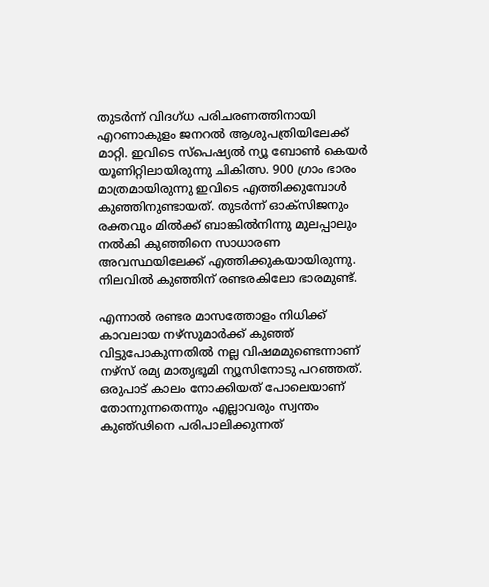തുടര്‍ന്ന് വിദഗ്ധ പരിചരണത്തിനായി എറണാകുളം ജനറല്‍ ആശുപത്രിയിലേക്ക് മാറ്റി. ഇവിടെ സ്പെഷ്യല്‍ ന്യൂ ബോണ്‍ കെയര്‍ യൂണിറ്റിലായിരുന്നു ചികിത്സ. 900 ഗ്രാം ഭാരം മാത്രമായിരുന്നു ഇവിടെ എത്തിക്കുമ്പോൾ കുഞ്ഞിനുണ്ടായത്. തുടർന്ന് ഓക്സിജനും രക്തവും മില്‍ക്ക് ബാങ്കില്‍നിന്നു മുലപ്പാലും നല്‍കി കുഞ്ഞിനെ സാധാരണ അവസ്ഥയിലേക്ക് എത്തിക്കുകയായിരുന്നു. നിലവിൽ കുഞ്ഞിന് രണ്ടരകിലോ ഭാരമുണ്ട്.

എന്നാൽ രണ്ടര മാസത്തോളം നിധിക്ക് കാവലായ നഴ്‌സുമാർക്ക് കുഞ്ഞ് വിട്ടുപോകുന്നതിൽ നല്ല വിഷമമുണ്ടെന്നാണ് നഴ്‌സ് രമ്യ മാതൃഭൂമി ന്യൂസിനോടു പറഞ്ഞത്. ഒരുപാട് കാലം നോക്കിയത് പോലെയാണ് തോന്നുന്നതെന്നും എല്ലാവരും സ്വന്തം കുഞ്ഢിനെ പരിപാലിക്കുന്നത്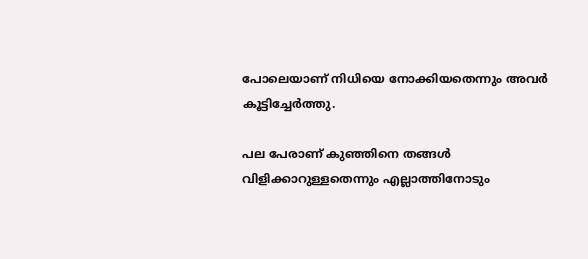പോലെയാണ് നിധിയെ നോക്കിയതെന്നും അവര്‍ കൂട്ടിച്ചേര്‍ത്തു.

പല പേരാണ് കുഞ്ഞിനെ തങ്ങൾ വിളിക്കാറുള്ളതെന്നും എല്ലാത്തിനോടും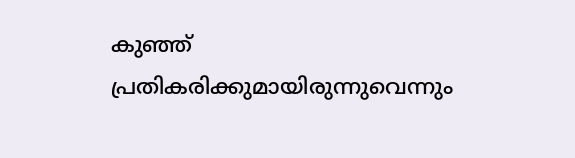കുഞ്ഞ് പ്രതികരിക്കുമായിരുന്നുവെന്നും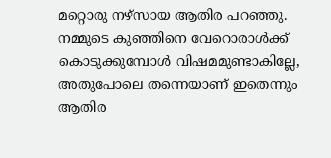മറ്റൊരു നഴ്‌സായ ആതിര പറഞ്ഞു. നമ്മുടെ കുഞ്ഞിനെ വേറൊരാള്‍ക്ക് കൊടുക്കുമ്പോള്‍ വിഷമമുണ്ടാകില്ലേ, അതുപോലെ തന്നെയാണ് ഇതെന്നും ആതിര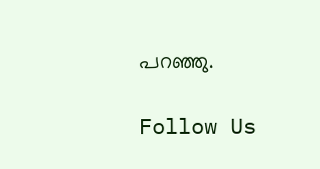പറഞ്ഞു.

Follow Us